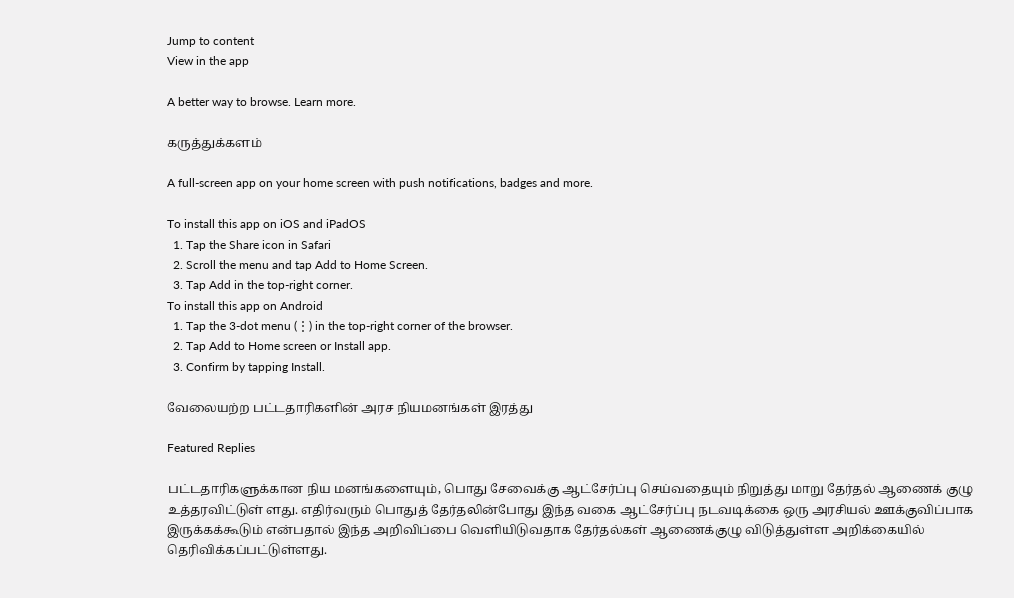Jump to content
View in the app

A better way to browse. Learn more.

கருத்துக்களம்

A full-screen app on your home screen with push notifications, badges and more.

To install this app on iOS and iPadOS
  1. Tap the Share icon in Safari
  2. Scroll the menu and tap Add to Home Screen.
  3. Tap Add in the top-right corner.
To install this app on Android
  1. Tap the 3-dot menu (⋮) in the top-right corner of the browser.
  2. Tap Add to Home screen or Install app.
  3. Confirm by tapping Install.

வேலையற்ற பட்டதாரிகளின் அரச நியமனங்கள் இரத்து

Featured Replies

பட்டதாரிகளுக்கான நிய மனங்களையும், பொது சேவைக்கு ஆட்சேர்ப்பு செய்வதையும் நிறுத்து மாறு தேர்தல் ஆணைக் குழு உத்தரவிட்டுள் ளது. எதிர்வரும் பொதுத் தேர்தலின்போது இந்த வகை ஆட்சேர்ப்பு நடவடிக்கை ஒரு அரசியல் ஊக்குவிப்பாக இருக்கக்கூடும் என்பதால் இந்த அறிவிப்பை வெளியிடுவதாக தேர்தல்கள் ஆணைக்குழு விடுத்துள்ள அறிக்கையில் தெரிவிக்கப்பட்டுள்ளது.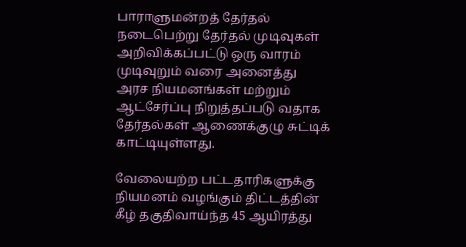பாராளுமன்றத் தேர்தல் நடைபெற்று தேர்தல் முடிவுகள் அறிவிக்கப்பட்டு ஒரு வாரம் முடிவுறும் வரை அனைத்து அரச நியமனங்கள் மற்றும் ஆட்சேர்ப்பு நிறுத்தப்படு வதாக தேர்தல்கள் ஆணைக்குழு சுட்டிக் காட்டியுள்ளது.

வேலையற்ற பட்டதாரிகளுக்கு நியமனம் வழங்கும் திட்டத்தின் கீழ் தகுதிவாய்ந்த 45 ஆயிரத்து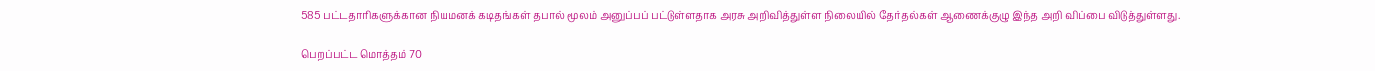585 பட்டதாரிகளுக்கான நியமனக் கடிதங்கள் தபால் மூலம் அனுப்பப் பட்டுள்ளதாக அரசு அறிவித்துள்ள நிலையில் தேர்தல்கள் ஆணைக்குழு இந்த அறி விப்பை விடுத்துள்ளது.

பெறப்பட்ட மொத்தம் 70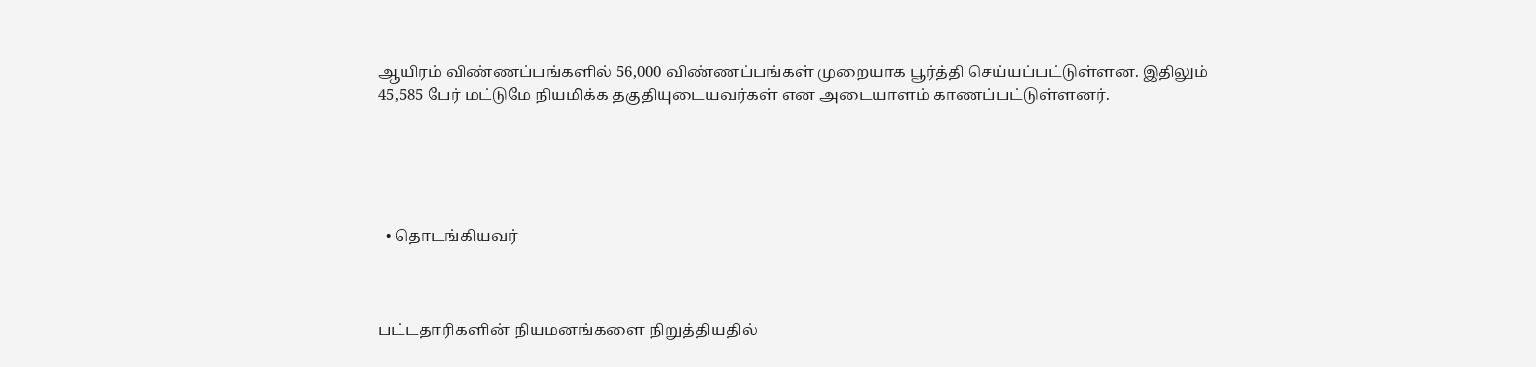ஆயிரம் விண்ணப்பங்களில் 56,000 விண்ணப்பங்கள் முறையாக பூர்த்தி செய்யப்பட்டுள்ளன. இதிலும் 45,585 பேர் மட்டுமே நியமிக்க தகுதியுடையவர்கள் என அடையாளம் காணப்பட்டுள்ளனர்.





  • தொடங்கியவர்



பட்டதாரிகளின் நியமனங்களை நிறுத்தியதில்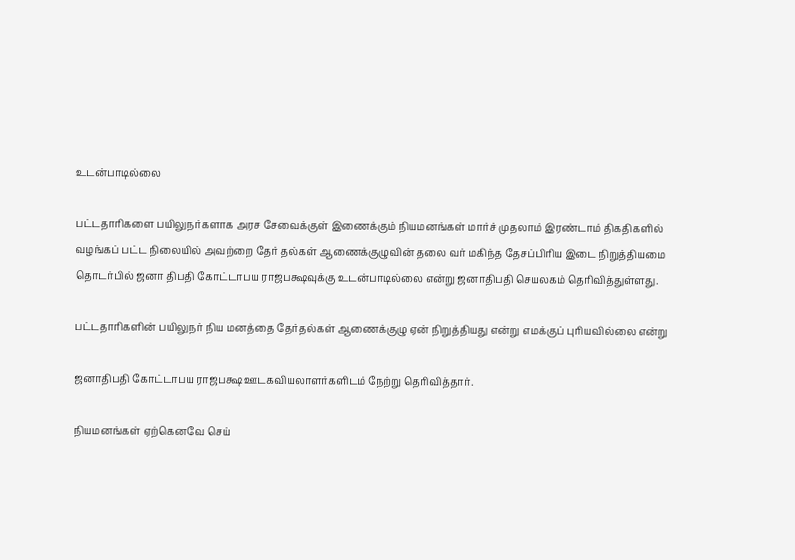உடன்பாடில்லை

பட்டதாரிகளை பயிலுநர்களாக அரச சேவைக்குள் இணைக்கும் நியமனங்கள் மார்ச் முதலாம் இரண்டாம் திகதிகளில் வழங்கப் பட்ட நிலையில் அவற்றை தேர் தல்கள் ஆணைக்குழுவின் தலை வர் மகிந்த தேசப்பிரிய இடை நிறுத்தியமை தொடர்பில் ஜனா திபதி கோட்டாபய ராஜபக்ஷவுக்கு உடன்பாடில்லை என்று ஜனாதிபதி செயலகம் தெரிவித்துள்ளது.

பட்டதாரிகளின் பயிலுநர் நிய மனத்தை தேர்தல்கள் ஆணைக்குழு ஏன் நிறுத்தியது என்று எமக்குப் புரியவில்லை என்று

ஜனாதிபதி கோட்டாபய ராஜபக்ஷ ஊடகவியலாளர்களிடம் நேற்று தெரிவித்தார்.

நியமனங்கள் ஏற்கெனவே செய்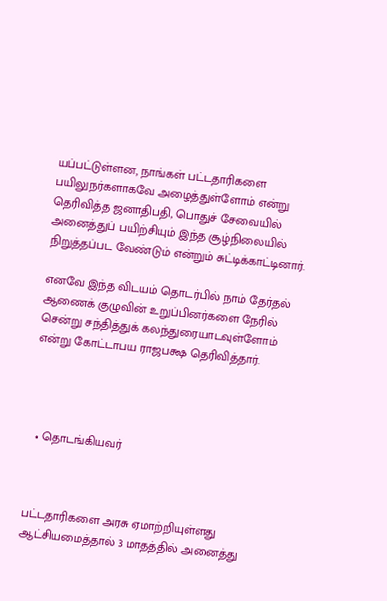யப்பட்டுள்ளன, நாங்கள் பட்டதாரிகளை பயிலுநர்களாகவே அழைத்துள்ளோம் என்று தெரிவித்த ஜனாதிபதி, பொதுச் சேவையில் அனைத்துப் பயிற்சியும் இந்த சூழ்நிலையில் நிறுத்தப்பட வேண்டும் என்றும் சுட்டிக்காட்டினார்.

எனவே இந்த விடயம் தொடர்பில் நாம் தேர்தல் ஆணைக் குழுவின் உறுப்பினர்களை நேரில் சென்று சந்தித்துக் கலந்துரையாடவுள்ளோம் என்று கோட்டாபய ராஜபக்ஷ தெரிவித்தார்.




  • தொடங்கியவர்



பட்டதாரிகளை அரசு ஏமாற்றியுள்ளது ஆட்சியமைத்தால் 3 மாதத்தில் அனைத்து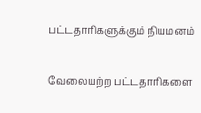பட்டதாரிகளுக்கும் நியமனம்

வேலையற்ற பட்டதாரிகளை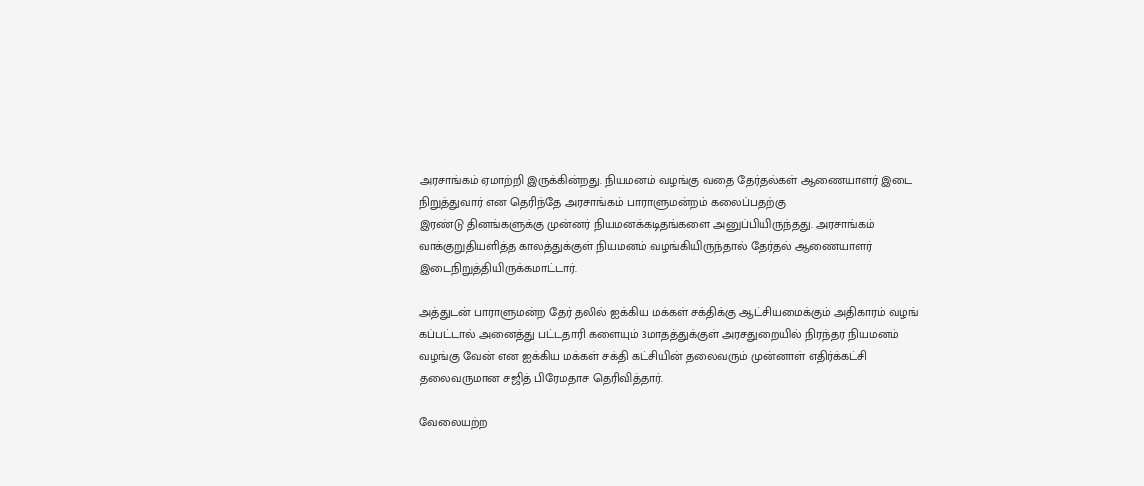அரசாங்கம் ஏமாற்றி இருக்கின்றது. நியமனம் வழங்கு வதை தேர்தல்கள் ஆணையாளர் இடை நிறுத்துவார் என தெரிந்தே அரசாங்கம் பாராளுமன்றம் கலைப்பதற்கு
இரண்டு தினங்களுக்கு முன்னர் நியமனக்கடிதங்களை அனுப்பியிருந்தது. அரசாங்கம் வாக்குறுதியளித்த காலத்துக்குள் நியமனம் வழங்கியிருந்தால் தேர்தல் ஆணையாளர் இடைநிறுத்தியிருக்கமாட்டார்.

அத்துடன் பாராளுமன்ற தேர் தலில் ஐக்கிய மக்கள் சக்திக்கு ஆட்சியமைக்கும் அதிகாரம் வழங் கப்பட்டால் அனைத்து பட்டதாரி களையும் 3மாதத்துக்குள் அரசதுறையில் நிரந்தர நியமனம் வழங்கு வேன் என ஐக்கிய மக்கள் சக்தி கட்சியின் தலைவரும் முன்னாள் எதிர்க்கட்சி தலைவருமான சஜித் பிரேமதாச தெரிவித்தார்.

வேலையற்ற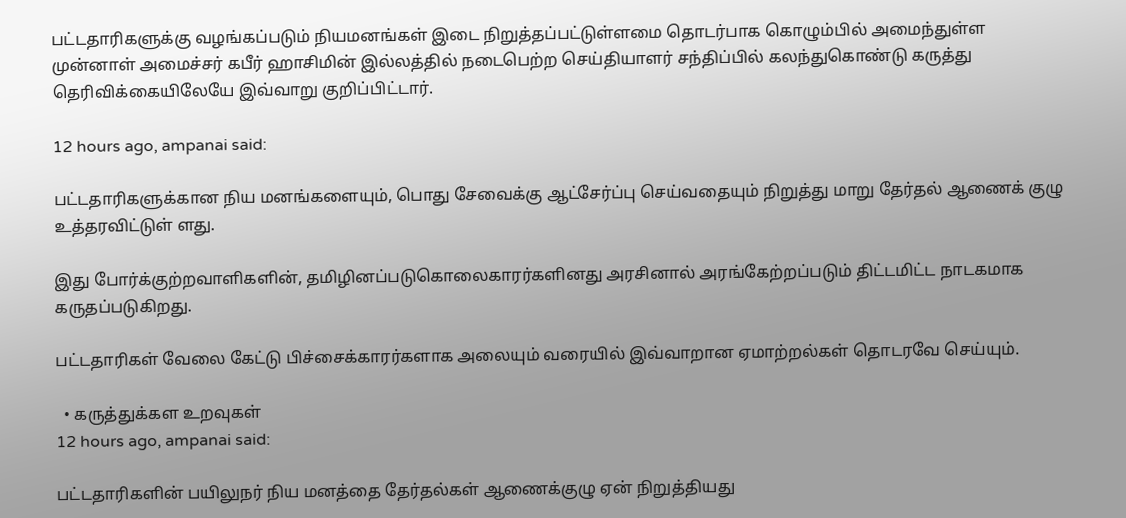பட்டதாரிகளுக்கு வழங்கப்படும் நியமனங்கள் இடை நிறுத்தப்பட்டுள்ளமை தொடர்பாக கொழும்பில் அமைந்துள்ள முன்னாள் அமைச்சர் கபீர் ஹாசிமின் இல்லத்தில் நடைபெற்ற செய்தியாளர் சந்திப்பில் கலந்துகொண்டு கருத்து தெரிவிக்கையிலேயே இவ்வாறு குறிப்பிட்டார்.

12 hours ago, ampanai said:

பட்டதாரிகளுக்கான நிய மனங்களையும், பொது சேவைக்கு ஆட்சேர்ப்பு செய்வதையும் நிறுத்து மாறு தேர்தல் ஆணைக் குழு உத்தரவிட்டுள் ளது.

இது போர்க்குற்றவாளிகளின், தமிழினப்படுகொலைகாரர்களினது அரசினால் அரங்கேற்றப்படும் திட்டமிட்ட நாடகமாக கருதப்படுகிறது.

பட்டதாரிகள் வேலை கேட்டு பிச்சைக்காரர்களாக அலையும் வரையில் இவ்வாறான ஏமாற்றல்கள் தொடரவே செய்யும்.

  • கருத்துக்கள உறவுகள்
12 hours ago, ampanai said:

பட்டதாரிகளின் பயிலுநர் நிய மனத்தை தேர்தல்கள் ஆணைக்குழு ஏன் நிறுத்தியது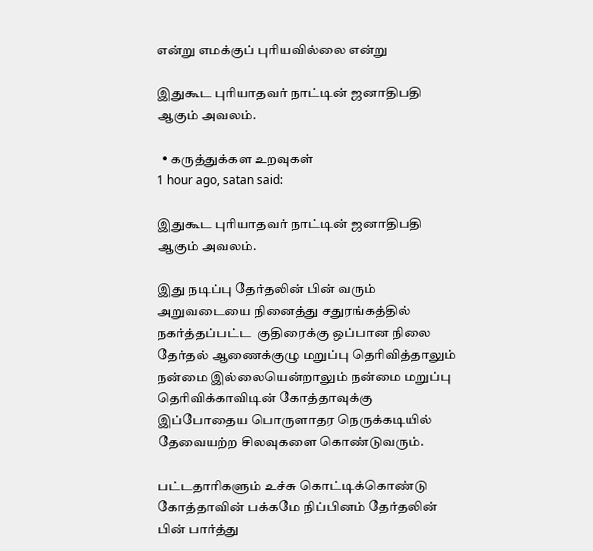என்று எமக்குப் புரியவில்லை என்று

இதுகூட புரியாதவர் நாட்டின் ஜனாதிபதி ஆகும் அவலம்.

  • கருத்துக்கள உறவுகள்
1 hour ago, satan said:

இதுகூட புரியாதவர் நாட்டின் ஜனாதிபதி ஆகும் அவலம்.

இது நடிப்பு தேர்தலின் பின் வரும் அறுவடையை நினைத்து சதுரங்கத்தில் நகர்த்தப்பட்ட  குதிரைக்கு ஒப்பான நிலை  தேர்தல் ஆணைக்குழு மறுப்பு தெரிவித்தாலும் நன்மை இல்லையென்றாலும் நன்மை மறுப்பு தெரிவிக்காவிடின் கோத்தாவுக்கு இப்போதைய பொருளாதர நெருக்கடியில் தேவையற்ற சிலவுகளை கொண்டுவரும்.

பட்டதாரிகளும் உச்சு கொட்டிக்கொண்டு கோத்தாவின் பக்கமே நிப்பினம் தேர்தலின் பின் பார்த்து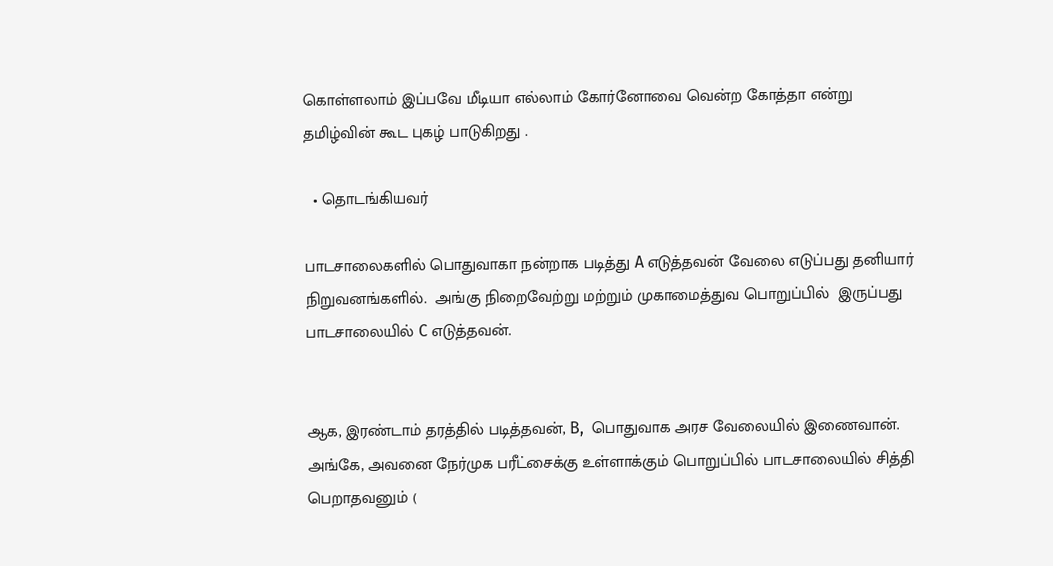கொள்ளலாம் இப்பவே மீடியா எல்லாம் கோர்னோவை வென்ற கோத்தா என்று தமிழ்வின் கூட புகழ் பாடுகிறது .

  • தொடங்கியவர்

பாடசாலைகளில் பொதுவாகா நன்றாக படித்து A எடுத்தவன் வேலை எடுப்பது தனியார் நிறுவனங்களில்.  அங்கு நிறைவேற்று மற்றும் முகாமைத்துவ பொறுப்பில்  இருப்பது பாடசாலையில் C எடுத்தவன்.


ஆக, இரண்டாம் தரத்தில் படித்தவன், B,  பொதுவாக அரச வேலையில் இணைவான்.
அங்கே, அவனை நேர்முக பரீட்சைக்கு உள்ளாக்கும் பொறுப்பில் பாடசாலையில் சித்தி பெறாதவனும் (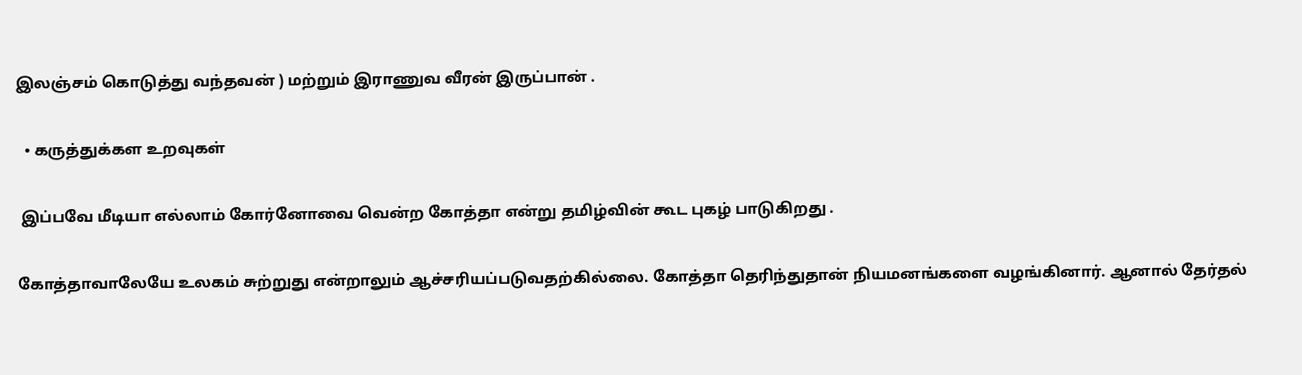இலஞ்சம் கொடுத்து வந்தவன் ) மற்றும் இராணுவ வீரன் இருப்பான் .

  • கருத்துக்கள உறவுகள்

 இப்பவே மீடியா எல்லாம் கோர்னோவை வென்ற கோத்தா என்று தமிழ்வின் கூட புகழ் பாடுகிறது .

கோத்தாவாலேயே உலகம் சுற்றுது என்றாலும் ஆச்சரியப்படுவதற்கில்லை. கோத்தா தெரிந்துதான் நியமனங்களை வழங்கினார். ஆனால் தேர்தல்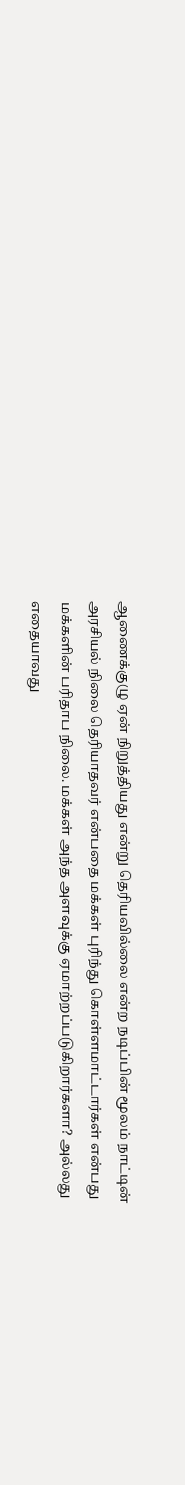ஆணைக்குழு ஏன் நிறுத்தியது என்று தெரியவில்லை என்ற நடிப்பின் மூலம் நாட்டின் அரசியல் நிலை தெரியாதவர் என்பதை மக்கள் புரிந்து கொள்ளமாட்டார்கள் என்பது மக்களின் பரிதாப நிலை. மக்கள் அந்த அளவுக்கு ஏமாற்றப்படுகிறார்களா? அல்லது எதையாவது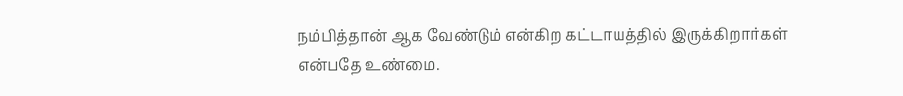நம்பித்தான் ஆக வேண்டும் என்கிற கட்டாயத்தில் இருக்கிறார்கள் என்பதே உண்மை.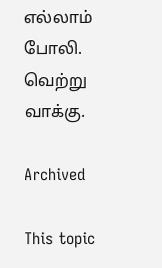எல்லாம் போலி. வெற்று வாக்கு.

Archived

This topic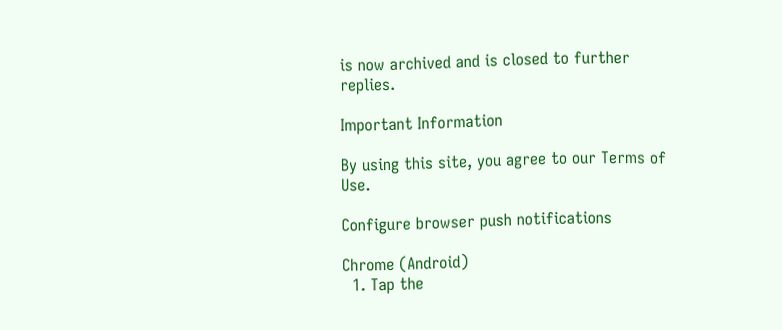is now archived and is closed to further replies.

Important Information

By using this site, you agree to our Terms of Use.

Configure browser push notifications

Chrome (Android)
  1. Tap the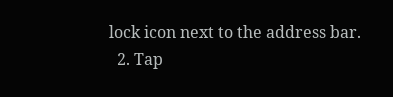lock icon next to the address bar.
  2. Tap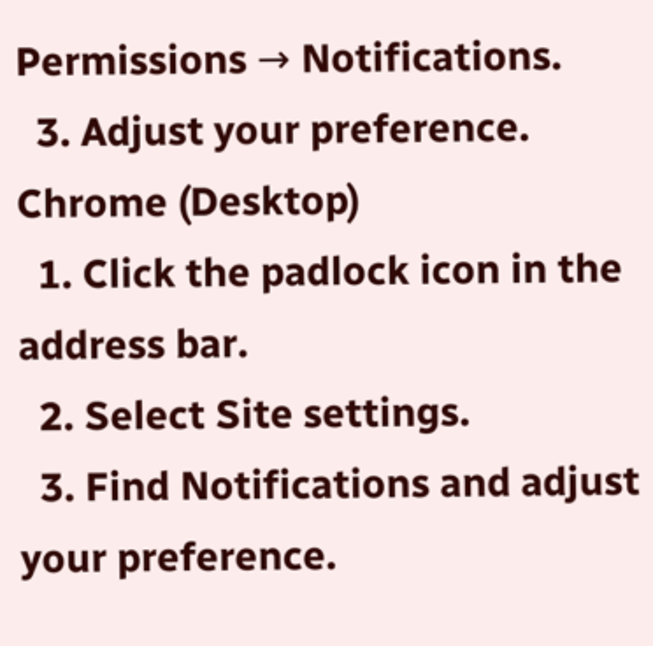Permissions → Notifications.
  3. Adjust your preference.
Chrome (Desktop)
  1. Click the padlock icon in the address bar.
  2. Select Site settings.
  3. Find Notifications and adjust your preference.